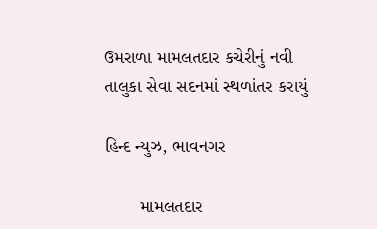ઉમરાળા મામલતદાર કચેરીનું નવી તાલુકા સેવા સદનમાં સ્થળાંતર કરાયું

હિન્દ ન્યુઝ, ભાવનગર

       મામલતદાર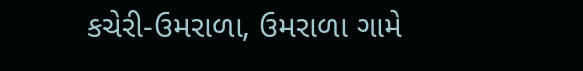કચેરી-ઉમરાળા, ઉમરાળા ગામે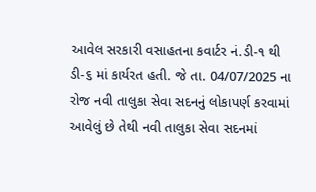આવેલ સરકારી વસાહતના કવાર્ટર નં.ડી-૧ થી ડી-૬ માં કાર્યરત હતી. જે તા. 04/07/2025 ના રોજ નવી તાલુકા સેવા સદનનું લોકાપર્ણ કરવામાં આવેલું છે તેથી નવી તાલુકા સેવા સદનમાં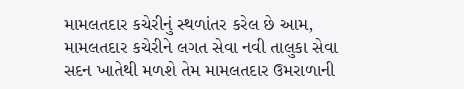મામલતદાર કચેરીનું સ્થળાંતર કરેલ છે આમ, મામલતદાર કચેરીને લગત સેવા નવી તાલુકા સેવા સદન ખાતેથી મળશે તેમ મામલતદાર ઉમરાળાની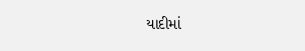યાદીમાં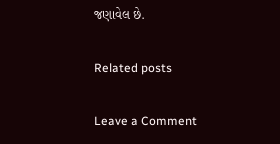જણાવેલ છે.

Related posts

Leave a Comment